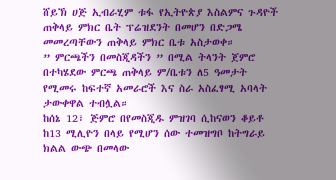ሸይኽ ሀጅ ኢብራሂም ቱፋ የኢትዮጵያ እስልምና ጉዳዮች ጠቅላይ ምክር ቤት ፕሬዝደንት በመሆን በድጋሜ መመረጣቸውን ጠቅላይ ምክር ቤቱ አስታወቀ።
” ምርጫችን በመስጂዳችን ” በሚል ትላንት ጀምሮ በተካሄደው ምርጫ ጠቅላይ ም/ቤቱን ለ5 ዓመታት የሚመሩ ከፍተኛ አመራሮች እና ስራ አስፈፃሚ አባላት ታውቀዋል ተብሏል።
ከሰኔ 12፣ ጅምሮ በየመስጂዱ ምዝገባ ሲከናወን ቆይቶ ከ13 ሚሊዮን በላይ የሚሆን ሰው ተመዝግቦ ከትግራይ ክልል ውጭ በመላው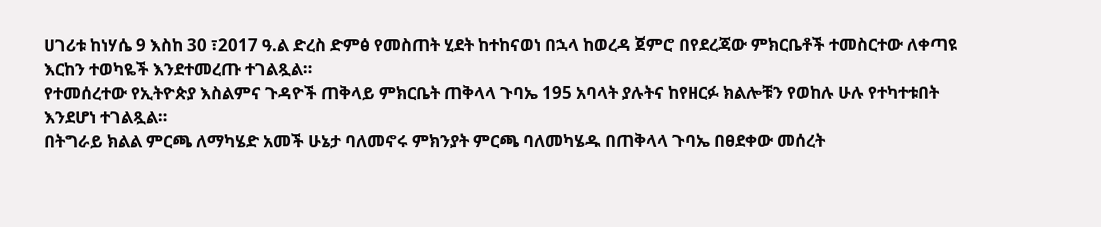ሀገሪቱ ከነሃሴ 9 እስከ 30 ፣2017 ዓ.ል ድረስ ድምፅ የመስጠት ሂደት ከተከናወነ በኋላ ከወረዳ ጀምሮ በየደረጃው ምክርቤቶች ተመስርተው ለቀጣዩ እርከን ተወካዬች እንደተመረጡ ተገልጿል።
የተመሰረተው የኢትዮጵያ እስልምና ጉዳዮች ጠቅላይ ምክርቤት ጠቅላላ ጉባኤ 195 አባላት ያሉትና ከየዘርፉ ክልሎቹን የወከሉ ሁሉ የተካተቱበት እንደሆነ ተገልጿል።
በትግራይ ክልል ምርጫ ለማካሄድ አመች ሁኔታ ባለመኖሩ ምክንያት ምርጫ ባለመካሄዱ በጠቅላላ ጉባኤ በፀደቀው መሰረት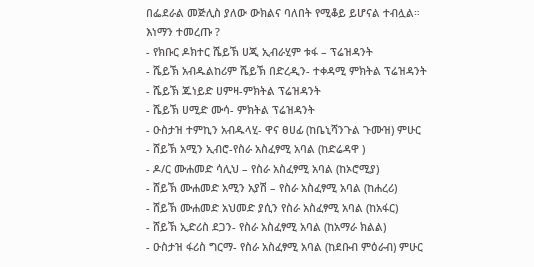በፌደራል መጅሊስ ያለው ውክልና ባለበት የሚቆይ ይሆናል ተብሏል።
እነማን ተመረጡ ?
- የክቡር ዶክተር ሼይኽ ሀጂ ኢብራሂም ቱፋ – ፕሬዝዳንት
- ሼይኽ አብዱልከሪም ሼይኽ በድረዲን- ተቀዳሚ ምክትል ፕሬዝዳንት
- ሼይኽ ጁነይድ ሀምዛ-ምክትል ፕሬዝዳንት
- ሼይኽ ሀሚድ ሙሳ- ምክትል ፕሬዝዳንት
- ዑስታዝ ተምኪን አብዱላሂ- ዋና ፀሀፊ (ከቤኒሻንጉል ጉሙዝ) ምሁር
- ሸይኽ አሚን ኢብሮ-የስራ አስፈፃሚ አባል (ከድሬዳዋ )
- ዶ/ር ሙሐመድ ሳሊህ – የስራ አስፈፃሚ አባል (ከኦሮሚያ)
- ሸይኽ ሙሐመድ አሚን አያሽ – የስራ አስፈፃሚ አባል (ከሐረሪ)
- ሸይኽ ሙሐመድ አህመድ ያሲን የስራ አስፈፃሚ አባል (ከአፋር)
- ሸይኽ ኢድሪስ ደጋን- የስራ አስፈፃሚ አባል (ከአማራ ክልል)
- ዑስታዝ ፋሪስ ግርማ- የስራ አስፈፃሚ አባል (ከደቡብ ምዕራብ) ምሁር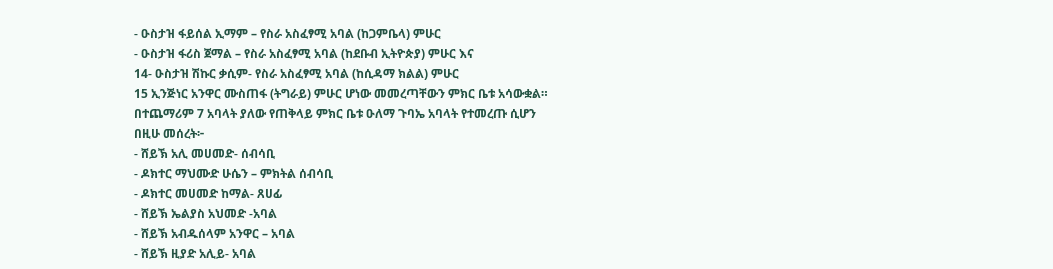- ዑስታዝ ፋይሰል ኢማም – የስራ አስፈፃሚ አባል (ከጋምቤላ) ምሁር
- ዑስታዝ ፋሪስ ጀማል – የስራ አስፈፃሚ አባል (ከደቡብ ኢትዮጵያ) ምሁር እና
14- ዑስታዝ ሽኩር ቃሲም- የስራ አስፈፃሚ አባል (ከሲዳማ ክልል) ምሁር
15 ኢንጅነር አንዋር ሙስጠፋ (ትግራይ) ምሁር ሆነው መመረጣቸውን ምክር ቤቱ አሳውቋል።
በተጨማሪም 7 አባላት ያለው የጠቅላይ ምክር ቤቱ ዑለማ ጉባኤ አባላት የተመረጡ ሲሆን
በዚሁ መሰረት፦
- ሸይኽ አሊ መሀመድ- ሰብሳቢ
- ዶክተር ማህሙድ ሁሴን – ምክትል ሰብሳቢ
- ዶክተር መሀመድ ከማል- ጸሀፊ
- ሸይኽ ኤልያስ አህመድ -አባል
- ሸይኽ አብዱሰላም አንዋር – አባል
- ሸይኽ ዚያድ አሊይ- አባል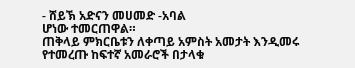- ሸይኽ አድናን መሀመድ -አባል
ሆነው ተመርጠዋል።
ጠቅላይ ምክርቤቱን ለቀጣይ አምስት አመታት እንዲመሩ የተመረጡ ከፍተኛ አመራሮች በታላቁ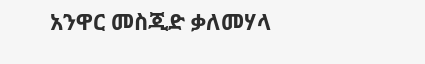አንዋር መስጂድ ቃለመሃላ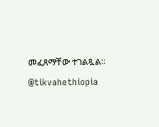መፈጸማቸው ተገልጿል።
@tikvahethiopia